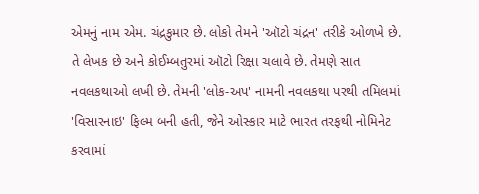એમનું નામ એમ. ચંદ્રકુમાર છે. લોકો તેમને 'ઑટો ચંદ્રન' તરીકે ઓળખે છે. તે લેખક છે અને કોઈમ્બતુરમાં ઑટો રિક્ષા ચલાવે છે. તેમણે સાત નવલકથાઓ લખી છે. તેમની 'લોક-અપ' નામની નવલકથા પરથી તમિલમાં 'વિસારનાઇ' ફિલ્મ બની હતી, જેને ઓસ્કાર માટે ભારત તરફથી નોમિનેટ કરવામાં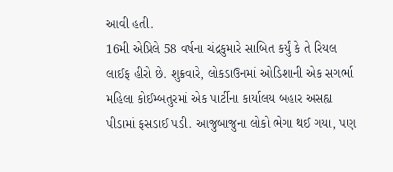આવી હતી.
16મી એપ્રિલે 58 વર્ષના ચંદ્રકુમારે સાબિત કર્યું કે તે રિયલ લાઈફ હીરો છે. શુક્રવારે, લોકડાઉનમાં ઓડિશાની એક સગર્ભા મહિલા કોઈમ્બતુરમાં એક પાર્ટીના કાર્યાલય બહાર અસહ્ય પીડામાં ફસડાઈ પડી. આજુબાજુના લોકો ભેગા થઈ ગયા, પણ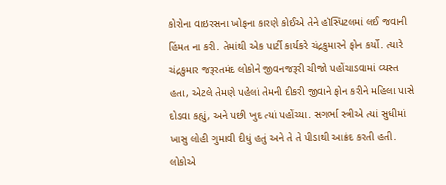કોરોના વાઇરસના ખોફના કારણે કોઈએ તેને હૉસ્પિટલમાં લઈ જવાની હિંમત ના કરી. તેમાંથી એક પાર્ટી કાર્યકરે ચંદ્રકુમારને ફોન કર્યો. ત્યારે ચંદ્રકુમાર જરૂરતમંદ લોકોને જીવનજરૂરી ચીજો પહોંચાડવામાં વ્યસ્ત હતા, એટલે તેમણે પહેલાં તેમની દીકરી જીવાને ફોન કરીને મહિલા પાસે દોડવા કહ્યું, અને પછી ખુદ ત્યાં પહોંચ્યા. સગર્ભા સ્ત્રીએ ત્યાં સુધીમાં ખાસુ લોહી ગુમાવી દીધું હતું અને તે તે પીડાથી આક્રંદ કરતી હતી. લોકોએ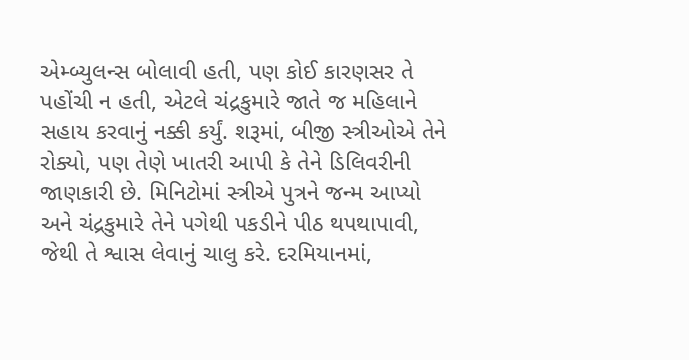એમ્બ્યુલન્સ બોલાવી હતી, પણ કોઈ કારણસર તે પહોંચી ન હતી, એટલે ચંદ્રકુમારે જાતે જ મહિલાને સહાય કરવાનું નક્કી કર્યું. શરૂમાં, બીજી સ્ત્રીઓએ તેને રોક્યો, પણ તેણે ખાતરી આપી કે તેને ડિલિવરીની જાણકારી છે. મિનિટોમાં સ્ત્રીએ પુત્રને જન્મ આપ્યો અને ચંદ્રકુમારે તેને પગેથી પકડીને પીઠ થપથાપાવી, જેથી તે શ્વાસ લેવાનું ચાલુ કરે. દરમિયાનમાં,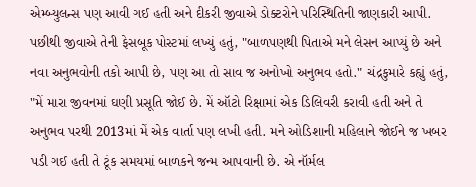એમ્બ્યુલન્સ પણ આવી ગઈ હતી અને દીકરી જીવાએ ડોક્ટરોને પરિસ્થિતિની જાણકારી આપી.
પછીથી જીવાએ તેની ફેસબૂક પોસ્ટમાં લખ્યું હતું, "બાળપણથી પિતાએ મને લેસન આપ્યું છે અને નવા અનુભવોની તકો આપી છે, પણ આ તો સાવ જ અનોખો અનુભવ હતો." ચંદ્રકુમારે કહ્યું હતું, "મેં મારા જીવનમાં ઘણી પ્રસૂતિ જોઈ છે. મેં ઑટો રિક્ષામાં એક ડિલિવરી કરાવી હતી અને તે અનુભવ પરથી 2013માં મેં એક વાર્તા પણ લખી હતી. મને ઓડિશાની મહિલાને જોઈને જ ખબર પડી ગઈ હતી તે ટૂંક સમયમાં બાળકને જન્મ આપવાની છે. એ નૉર્મલ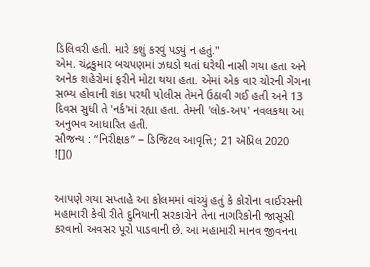ડિલિવરી હતી. મારે કશું કરવું પડ્યું ન હતું."
એમ. ચંદ્રકુમાર બચપણમાં ઝઘડો થતાં ઘરેથી નાસી ગયા હતા અને અનેક શહેરોમાં ફરીને મોટા થયા હતા. એમાં એક વાર ચોરની ગેંગના સભ્ય હોવાની શંકા પરથી પોલીસ તેમને ઉઠાવી ગઈ હતી અને 13 દિવસ સુધી તે 'નર્ક'માં રહ્યા હતા. તેમની 'લોક-અપ' નવલકથા આ અનુભવ આધારિત હતી.
સૌજન્ય : “નિરીક્ષક” − ડિજિટલ આવૃત્તિ; 21 ઍપ્રિલ 2020
![]()


આપણે ગયા સપ્તાહે આ કોલમમાં વાંચ્યું હતું કે કોરોના વાઈરસની મહામારી કેવી રીતે દુનિયાની સરકારોને તેના નાગરિકોની જાસૂસી કરવાનો અવસર પૂરો પાડવાની છે. આ મહામારી માનવ જીવનના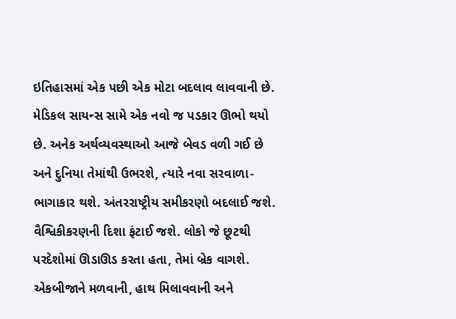ઇતિહાસમાં એક પછી એક મોટા બદલાવ લાવવાની છે. મેડિકલ સાયન્સ સામે એક નવો જ પડકાર ઊભો થયો છે. અનેક અર્થવ્યવસ્થાઓ આજે બેવડ વળી ગઈ છે અને દુનિયા તેમાંથી ઉભરશે, ત્યારે નવા સરવાળા-ભાગાકાર થશે. અંતરરાષ્ટ્રીય સમીકરણો બદલાઈ જશે. વૈશ્વિકીકરણની દિશા ફંટાઈ જશે. લોકો જે છૂટથી પરદેશોમાં ઊડાઊડ કરતા હતા, તેમાં બ્રેક વાગશે. એકબીજાને મળવાની, હાથ મિલાવવાની અને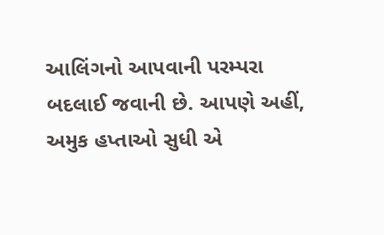આલિંગનો આપવાની પરમ્પરા બદલાઈ જવાની છે. આપણે અહીં, અમુક હપ્તાઓ સુધી એ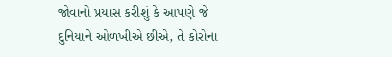જોવાનો પ્રયાસ કરીશું કે આપણે જે દુનિયાને ઓળખીએ છીએ, તે કોરોના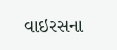વાઇરસના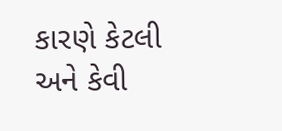કારણે કેટલી અને કેવી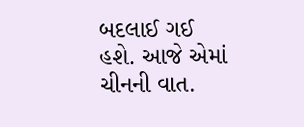બદલાઈ ગઈ હશે. આજે એમાં ચીનની વાત.